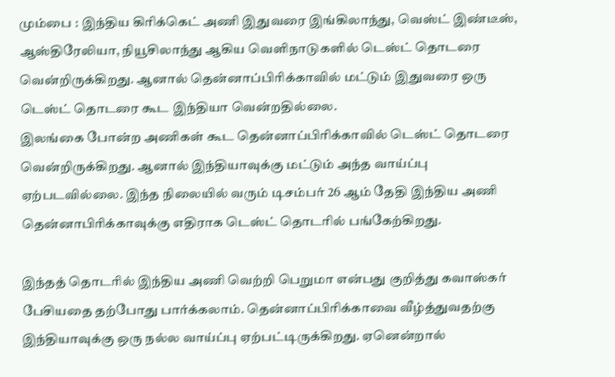மும்பை : இந்திய கிரிக்கெட் அணி இதுவரை இங்கிலாந்து, வெஸ்ட் இண்டீஸ், ஆஸ்திரேலியா, நியூசிலாந்து ஆகிய வெளிநாடுகளில் டெஸ்ட் தொடரை வென்றிருக்கிறது. ஆனால் தென்னாப்பிரிக்காவில் மட்டும் இதுவரை ஒரு டெஸ்ட் தொடரை கூட இந்தியா வென்றதில்லை.
இலங்கை போன்ற அணிகள் கூட தென்னாப்பிரிக்காவில் டெஸ்ட் தொடரை வென்றிருக்கிறது. ஆனால் இந்தியாவுக்கு மட்டும் அந்த வாய்ப்பு ஏற்படவில்லை. இந்த நிலையில் வரும் டிசம்பர் 26 ஆம் தேதி இந்திய அணி தென்னாபிரிக்காவுக்கு எதிராக டெஸ்ட் தொடரில் பங்கேற்கிறது.

இந்தத் தொடரில் இந்திய அணி வெற்றி பெறுமா என்பது குறித்து கவாஸ்கர் பேசியதை தற்போது பார்க்கலாம். தென்னாப்பிரிக்காவை வீழ்த்துவதற்கு இந்தியாவுக்கு ஒரு நல்ல வாய்ப்பு ஏற்பட்டிருக்கிறது. ஏனென்றால்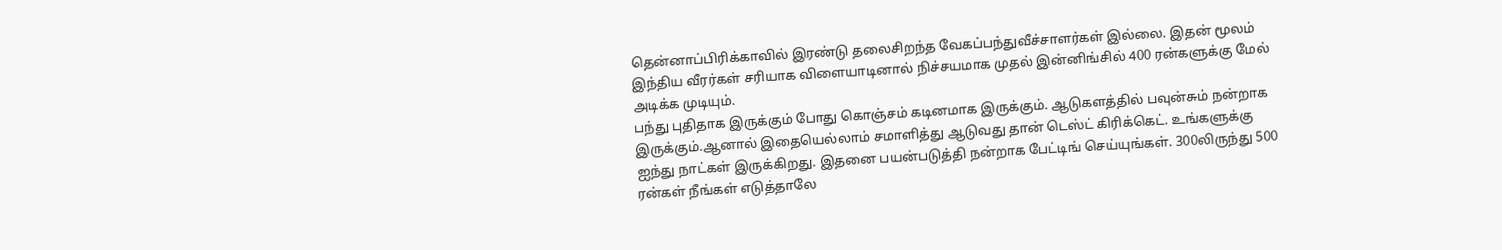தென்னாப்பிரிக்காவில் இரண்டு தலைசிறந்த வேகப்பந்துவீச்சாளர்கள் இல்லை. இதன் மூலம் இந்திய வீரர்கள் சரியாக விளையாடினால் நிச்சயமாக முதல் இன்னிங்சில் 400 ரன்களுக்கு மேல் அடிக்க முடியும்.
பந்து புதிதாக இருக்கும் போது கொஞ்சம் கடினமாக இருக்கும். ஆடுகளத்தில் பவுன்சும் நன்றாக இருக்கும்.ஆனால் இதையெல்லாம் சமாளித்து ஆடுவது தான் டெஸ்ட் கிரிக்கெட். உங்களுக்கு ஐந்து நாட்கள் இருக்கிறது. இதனை பயன்படுத்தி நன்றாக பேட்டிங் செய்யுங்கள். 300லிருந்து 500 ரன்கள் நீங்கள் எடுத்தாலே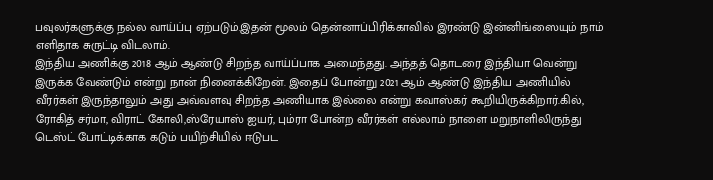பவுலர்களுக்கு நல்ல வாய்ப்பு ஏற்படும்.இதன் மூலம் தென்னாப்பிரிக்காவில் இரண்டு இன்னிங்ஸையும் நாம் எளிதாக சுருட்டி விடலாம்.
இந்திய அணிக்கு 2018 ஆம் ஆண்டு சிறந்த வாய்ப்பாக அமைந்தது. அந்தத் தொடரை இந்தியா வென்று இருக்க வேண்டும் என்று நான் நினைக்கிறேன். இதைப் போன்று 2021 ஆம் ஆண்டு இந்திய அணியில் வீரர்கள் இருந்தாலும் அது அவ்வளவு சிறந்த அணியாக இல்லை என்று கவாஸ்கர் கூறியிருக்கிறார்.கில், ரோகித் சர்மா, விராட் கோலி,ஸ்ரேயாஸ் ஐயர், பும்ரா போன்ற வீரர்கள் எல்லாம் நாளை மறுநாளிலிருந்து டெஸ்ட் போட்டிக்காக கடும் பயிற்சியில் ஈடுபட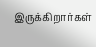இருக்கிறார்கள்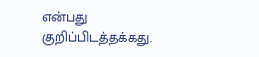என்பது குறிப்பிடத்தக்கது.